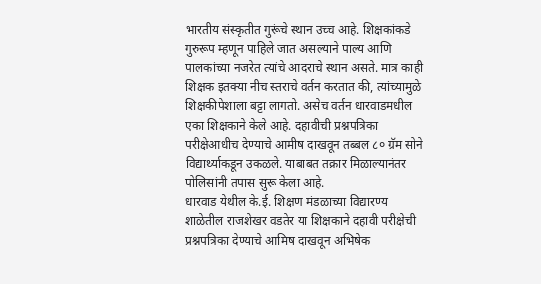भारतीय संस्कृतीत गुरूंचे स्थान उच्च आहे. शिक्षकांकडे गुरुरूप म्हणून पाहिले जात असल्याने पाल्य आणि पालकांच्या नजरेत त्यांचे आदराचे स्थान असते. मात्र काही शिक्षक इतक्या नीच स्तराचे वर्तन करतात की, त्यांच्यामुळे शिक्षकीपेशाला बट्टा लागतो. असेच वर्तन धारवाडमधील एका शिक्षकाने केले आहे. दहावीची प्रश्नपत्रिका परीक्षेआधीच देण्याचे आमीष दाखवून तब्बल ८० ग्रॅम सोने विद्यार्थ्याकडून उकळले. याबाबत तक्रार मिळाल्यानंतर पोलिसांनी तपास सुरू केला आहे.
धारवाड येथील के.ई. शिक्षण मंडळाच्या विद्यारण्य शाळेतील राजशेखर वडतेर या शिक्षकाने दहावी परीक्षेची प्रश्नपत्रिका देण्याचे आमिष दाखवून अभिषेक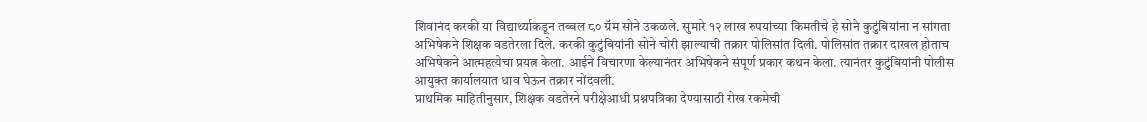शिवानंद करकी या विद्यार्थ्याकडून तब्बल ८० ग्रॅम सोने उकळले. सुमारे १२ लाख रुपयांच्या किमतीचे हे सोने कुटुंबियांना न सांगता अभिषेकने शिक्षक वडतेरला दिले. करकी कुटुंबियांनी सोने चोरी झाल्याची तक्रार पोलिसांत दिली. पोलिसांत तक्रार दाखल होताच अभिषेकने आत्महत्येचा प्रयत्न केला. आईने विचारणा केल्यानंतर अभिषेकने संपूर्ण प्रकार कथन केला. त्यानंतर कुटुंबियांनी पोलीस आयुक्त कार्यालयात धाव घेऊन तक्रार नोंदवली.
प्राथमिक माहितीनुसार, शिक्षक वडतेरने परीक्षेआधी प्रश्नपत्रिका देण्यासाठी रोख रकमेची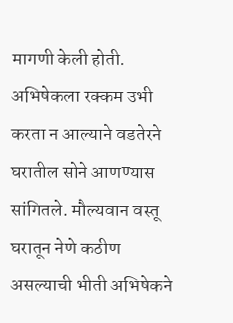मागणी केली होती. अभिषेकला रक्कम उभी करता न आल्याने वडतेरने घरातील सोने आणण्यास सांगितले. मौल्यवान वस्तू घरातून नेणे कठीण असल्याची भीती अभिषेकने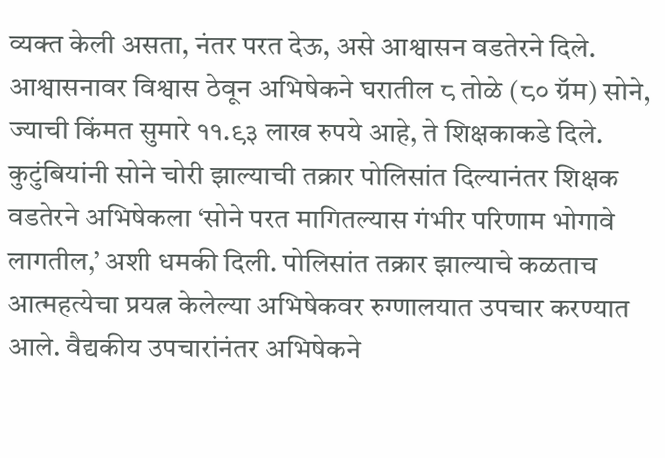व्यक्त केली असता, नंतर परत देऊ, असे आश्वासन वडतेरने दिले. आश्वासनावर विश्वास ठेवून अभिषेकने घरातील ८ तोळे (८० ग्रॅम) सोने, ज्याची किंमत सुमारे ११.९३ लाख रुपये आहे, ते शिक्षकाकडे दिले. कुटुंबियांनी सोने चोरी झाल्याची तक्रार पोलिसांत दिल्यानंतर शिक्षक वडतेरने अभिषेकला ‘सोने परत मागितल्यास गंभीर परिणाम भोगावे लागतील,’ अशी धमकी दिली. पोलिसांत तक्रार झाल्याचे कळताच आत्महत्येचा प्रयत्न केलेल्या अभिषेकवर रुग्णालयात उपचार करण्यात आले. वैद्यकीय उपचारांनंतर अभिषेकने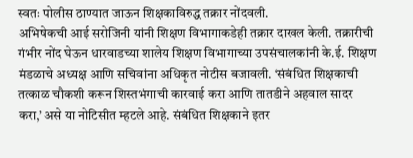स्वतः पोलीस ठाण्यात जाऊन शिक्षकाविरुद्ध तक्रार नोंदवली.
अभिषेकची आई सरोजिनी यांनी शिक्षण विभागाकडेही तक्रार दाखल केली. तक्रारीची गंभीर नोंद घेऊन धारवाडच्या शालेय शिक्षण विभागाच्या उपसंचालकांनी के.ई. शिक्षण मंडळाचे अध्यक्ष आणि सचिवांना अधिकृत नोटीस बजावली. ‘संबंधित शिक्षकाची तत्काळ चौकशी करून शिस्तभंगाची कारवाई करा आणि तातडीने अहवाल सादर करा,’ असे या नोटिसीत म्हटले आहे. संबंधित शिक्षकाने इतर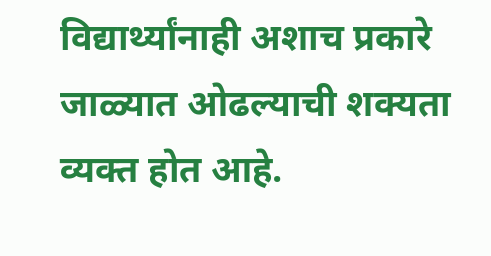विद्यार्थ्यांनाही अशाच प्रकारे जाळ्यात ओढल्याची शक्यता व्यक्त होत आहे.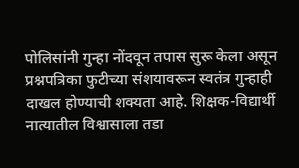पोलिसांनी गुन्हा नोंदवून तपास सुरू केला असून प्रश्नपत्रिका फुटीच्या संशयावरून स्वतंत्र गुन्हाही दाखल होण्याची शक्यता आहे. शिक्षक-विद्यार्थी नात्यातील विश्वासाला तडा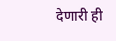देणारी ही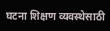घटना शिक्षण व्यवस्थेसाठी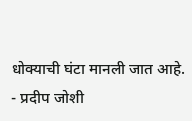धोक्याची घंटा मानली जात आहे.
- प्रदीप जोशी